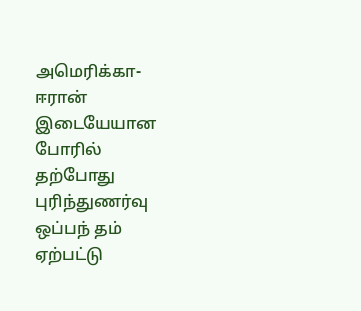அமெரிக்கா-ஈரான் இடையேயான போரில் தற்போது புரிந்துணர்வு ஒப்பந் தம் ஏற்பட்டு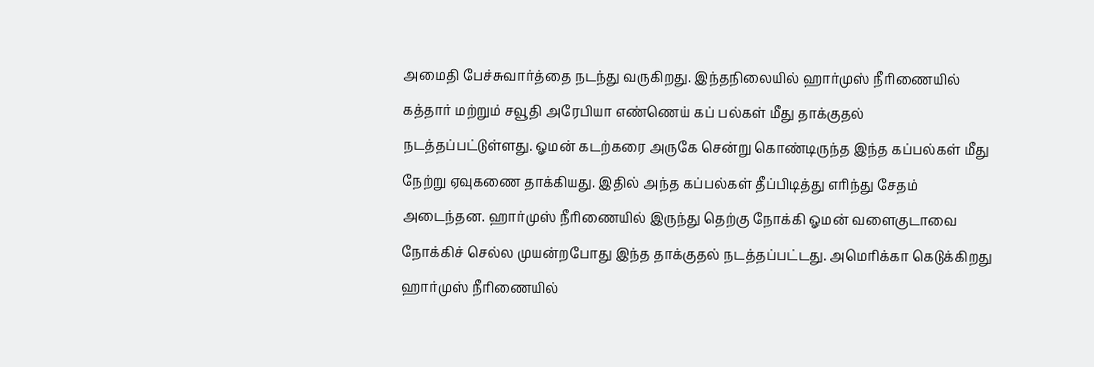அமைதி பேச்சுவார்த்தை நடந்து வருகிறது. இந்தநிலையில் ஹார்முஸ் நீரிணையில் கத்தார் மற்றும் சவூதி அரேபியா எண்ணெய் கப் பல்கள் மீது தாக்குதல் நடத்தப்பட்டுள்ளது. ஓமன் கடற்கரை அருகே சென்று கொண்டிருந்த இந்த கப்பல்கள் மீது நேற்று ஏவுகணை தாக்கியது. இதில் அந்த கப்பல்கள் தீப்பிடித்து எரிந்து சேதம் அடைந்தன. ஹார்முஸ் நீரிணையில் இருந்து தெற்கு நோக்கி ஓமன் வளைகுடாவை நோக்கிச் செல்ல முயன்றபோது இந்த தாக்குதல் நடத்தப்பட்டது. அமெரிக்கா கெடுக்கிறது ஹார்முஸ் நீரிணையில்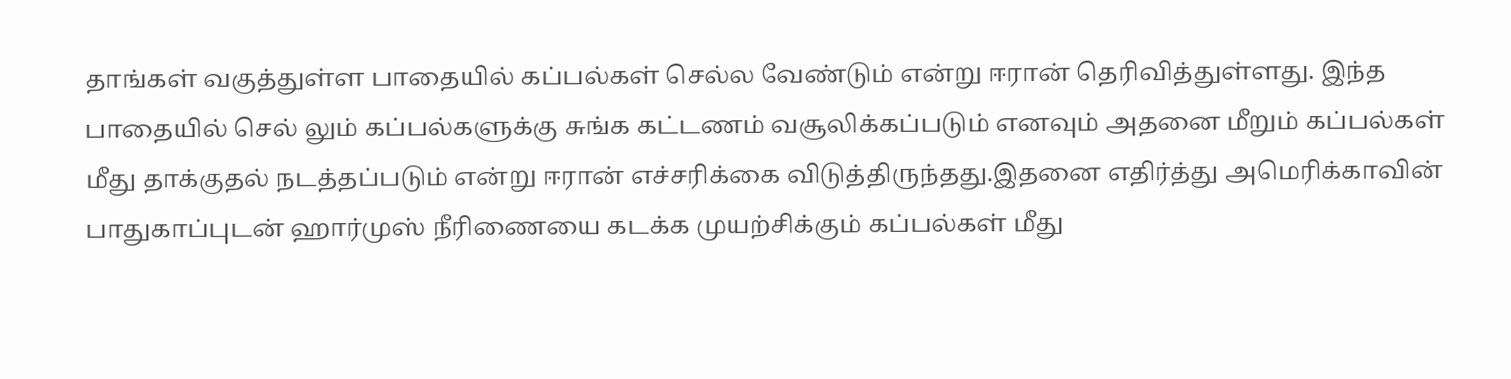தாங்கள் வகுத்துள்ள பாதையில் கப்பல்கள் செல்ல வேண்டும் என்று ஈரான் தெரிவித்துள்ளது. இந்த பாதையில் செல் லும் கப்பல்களுக்கு சுங்க கட்டணம் வசூலிக்கப்படும் எனவும் அதனை மீறும் கப்பல்கள் மீது தாக்குதல் நடத்தப்படும் என்று ஈரான் எச்சரிக்கை விடுத்திருந்தது.இதனை எதிர்த்து அமெரிக்காவின் பாதுகாப்புடன் ஹார்முஸ் நீரிணையை கடக்க முயற்சிக்கும் கப்பல்கள் மீது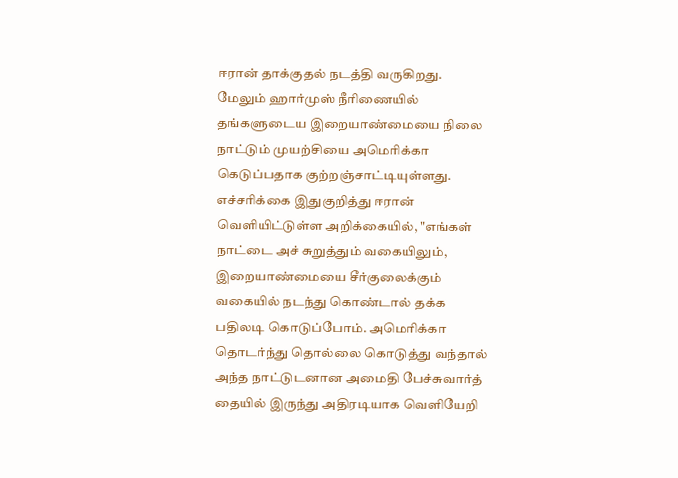ஈரான் தாக்குதல் நடத்தி வருகிறது. மேலும் ஹார்முஸ் நீரிணையில் தங்களுடைய இறையாண்மையை நிலை நாட்டும் முயற்சியை அமெரிக்கா கெடுப்பதாக குற்றஞ்சாட்டியுள்ளது. எச்சரிக்கை இதுகுறித்து ஈரான் வெளியிட்டுள்ள அறிக்கையில், "எங்கள் நாட்டை அச் சுறுத்தும் வகையிலும், இறையாண்மையை சீர்குலைக்கும் வகையில் நடந்து கொண்டால் தக்க பதிலடி கொடுப்போம். அமெரிக்கா தொடர்ந்து தொல்லை கொடுத்து வந்தால் அந்த நாட்டுடனான அமைதி பேச்சுவார்த் தையில் இருந்து அதிரடியாக வெளியேறி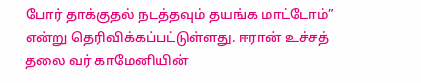போர் தாக்குதல் நடத்தவும் தயங்க மாட்டோம்” என்று தெரிவிக்கப்பட்டுள்ளது. ஈரான் உச்சத் தலை வர் காமேனியின்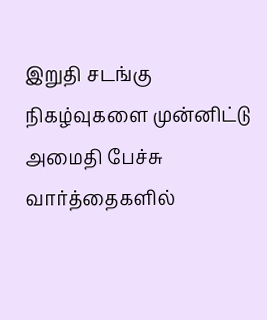இறுதி சடங்கு நிகழ்வுகளை முன்னிட்டு அமைதி பேச்சு வார்த்தைகளில்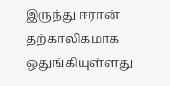இருந்து ஈரான் தற்காலிகமாக ஒதுங்கியுள்ளது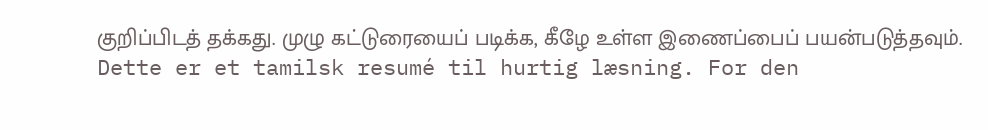குறிப்பிடத் தக்கது. முழு கட்டுரையைப் படிக்க, கீழே உள்ள இணைப்பைப் பயன்படுத்தவும்.
Dette er et tamilsk resumé til hurtig læsning. For den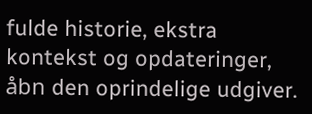fulde historie, ekstra kontekst og opdateringer, åbn den oprindelige udgiver.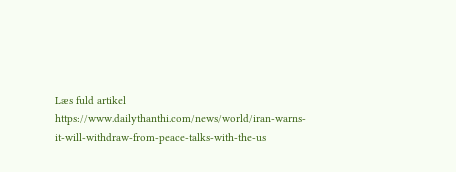Læs fuld artikel
https://www.dailythanthi.com/news/world/iran-warns-it-will-withdraw-from-peace-talks-with-the-us